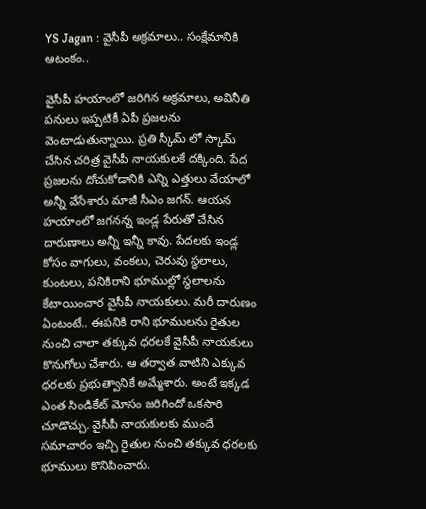YS Jagan : వైసీపీ అక్రమాలు.. సంక్షేమానికి ఆటంకం..

వైసీపీ హయాంలో జరిగిన అక్రమాలు, అవినీతి పనులు ఇప్పటికీ ఏపీ ప్రజలను వెంటాడుతున్నాయి. ప్రతి స్కీమ్ లో స్కామ్ చేసిన చరిత్ర వైసీపీ నాయకులకే దక్కింది. పేద ప్రజలను దోచుకోడానికి ఎన్ని ఎత్తులు వేయాలో అన్నీ వేసేశారు మాజీ సీఎం జగన్. ఆయన హయాంలో జగనన్న ఇండ్ల పేరుతో చేసిన దారుణాలు అన్నీ ఇన్నీ కావు. పేదలకు ఇండ్ల కోసం వాగులు, వంకలు, చెరువు స్థలాలు, కుంటలు, పనికిరాని భూముల్లో స్థలాలను కేటాయించార వైసీపీ నాయకులు. మరీ దారుణం ఏంటంటే.. ఈపనికి రాని భూములను రైతుల నుంచి చాలా తక్కువ ధరలకే వైసీపీ నాయకులు కొనుగోలు చేశారు. ఆ తర్వాత వాటిని ఎక్కువ ధరలకు ప్రభుత్వానికే అమ్మేశారు. అంటే ఇక్కడ ఎంత సిండికేట్ మోసం జరిగిందో ఒకసారి చూడొచ్చు. వైసీపీ నాయకులకు ముందే సమాచారం ఇచ్చి రైతుల నుంచి తక్కువ ధరలకు భూములు కొనిపించారు.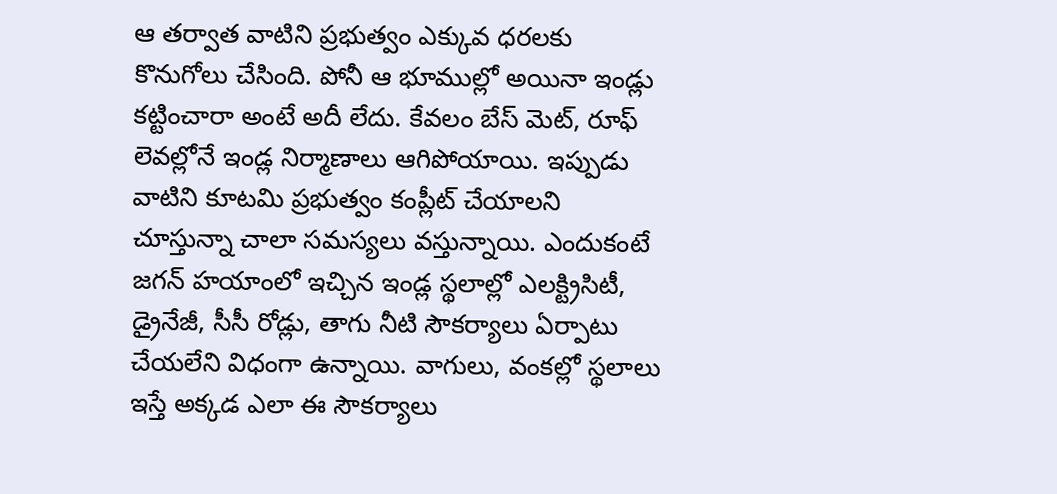ఆ తర్వాత వాటిని ప్రభుత్వం ఎక్కువ ధరలకు కొనుగోలు చేసింది. పోనీ ఆ భూముల్లో అయినా ఇండ్లు కట్టించారా అంటే అదీ లేదు. కేవలం బేస్ మెట్, రూఫ్ లెవల్లోనే ఇండ్ల నిర్మాణాలు ఆగిపోయాయి. ఇప్పుడు వాటిని కూటమి ప్రభుత్వం కంప్లీట్ చేయాలని చూస్తున్నా చాలా సమస్యలు వస్తున్నాయి. ఎందుకంటే జగన్ హయాంలో ఇచ్చిన ఇండ్ల స్థలాల్లో ఎలక్ట్రిసిటీ, డ్రైనేజీ, సీసీ రోడ్లు, తాగు నీటి సౌకర్యాలు ఏర్పాటు చేయలేని విధంగా ఉన్నాయి. వాగులు, వంకల్లో స్థలాలు ఇస్తే అక్కడ ఎలా ఈ సౌకర్యాలు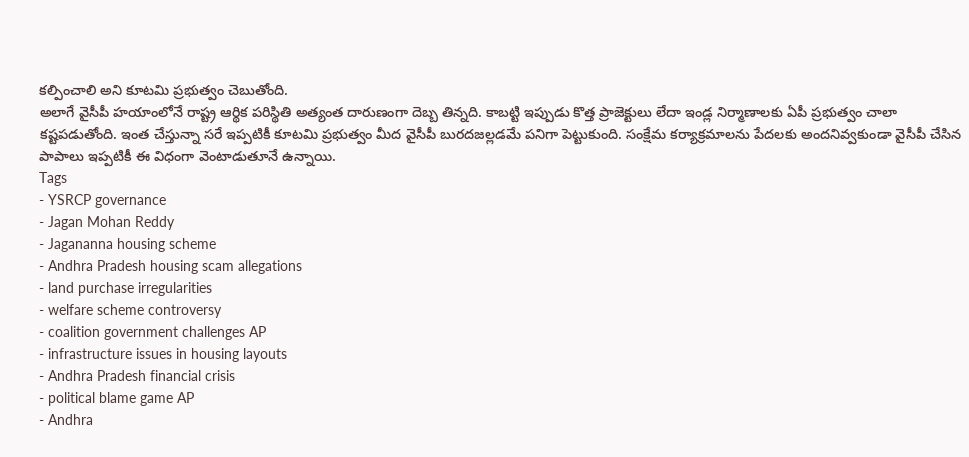కల్పించాలి అని కూటమి ప్రభుత్వం చెబుతోంది.
అలాగే వైసీపీ హయాంలోనే రాష్ట్ర ఆర్థిక పరిస్థితి అత్యంత దారుణంగా దెబ్బ తిన్నది. కాబట్టి ఇప్పుడు కొత్త ప్రాజెక్టులు లేదా ఇండ్ల నిర్మాణాలకు ఏపీ ప్రభుత్వం చాలా కష్టపడుతోంది. ఇంత చేస్తున్నా సరే ఇప్పటికీ కూటమి ప్రభుత్వం మీద వైసీపీ బురదజల్లడమే పనిగా పెట్టుకుంది. సంక్షేమ కర్యాక్రమాలను పేదలకు అందనివ్వకుండా వైసీపీ చేసిన పాపాలు ఇప్పటికీ ఈ విధంగా వెంటాడుతూనే ఉన్నాయి.
Tags
- YSRCP governance
- Jagan Mohan Reddy
- Jagananna housing scheme
- Andhra Pradesh housing scam allegations
- land purchase irregularities
- welfare scheme controversy
- coalition government challenges AP
- infrastructure issues in housing layouts
- Andhra Pradesh financial crisis
- political blame game AP
- Andhra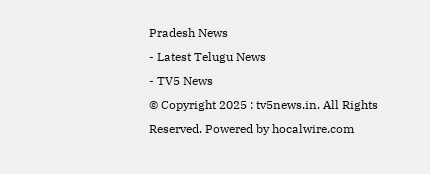Pradesh News
- Latest Telugu News
- TV5 News
© Copyright 2025 : tv5news.in. All Rights Reserved. Powered by hocalwire.com